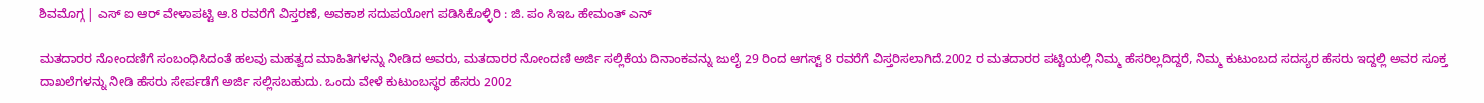ಶಿವಮೊಗ್ಗ | ಎಸ್ ಐ ಆರ್ ವೇಳಾಪಟ್ಟಿ ಆ.8 ರವರೆಗೆ ವಿಸ್ತರಣೆ, ಅವಕಾಶ ಸದುಪಯೋಗ ಪಡಿಸಿಕೊಳ್ಳಿರಿ : ಜಿ. ಪಂ ಸಿಇಒ ಹೇಮಂತ್ ಎನ್

ಮತದಾರರ ನೋಂದಣಿಗೆ ಸಂಬಂಧಿಸಿದಂತೆ ಹಲವು ಮಹತ್ವದ ಮಾಹಿತಿಗಳನ್ನು ನೀಡಿದ ಅವರು, ಮತದಾರರ ನೋಂದಣಿ ಅರ್ಜಿ ಸಲ್ಲಿಕೆಯ ದಿನಾಂಕವನ್ನು ಜುಲೈ 29 ರಿಂದ ಆಗಸ್ಟ್ 8 ರವರೆಗೆ ವಿಸ್ತರಿಸಲಾಗಿದೆ.2002 ರ ಮತದಾರರ ಪಟ್ಟಿಯಲ್ಲಿ ನಿಮ್ಮ ಹೆಸರಿಲ್ಲದಿದ್ದರೆ, ನಿಮ್ಮ ಕುಟುಂಬದ ಸದಸ್ಯರ ಹೆಸರು ಇದ್ದಲ್ಲಿ ಅವರ ಸೂಕ್ತ ದಾಖಲೆಗಳನ್ನು ನೀಡಿ ಹೆಸರು ಸೇರ್ಪಡೆಗೆ ಅರ್ಜಿ ಸಲ್ಲಿಸಬಹುದು. ಒಂದು ವೇಳೆ ಕುಟುಂಬಸ್ಥರ ಹೆಸರು 2002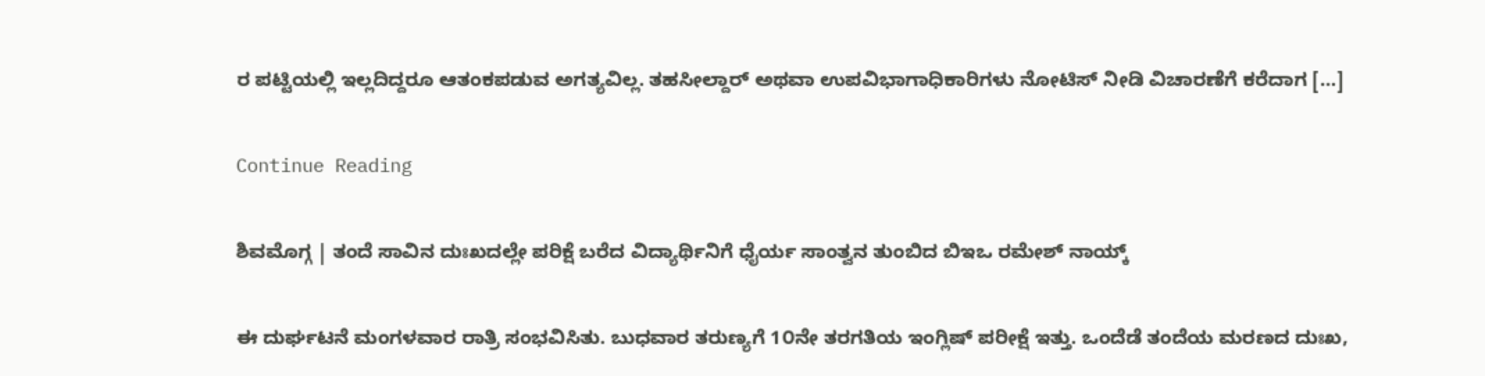ರ ಪಟ್ಟಿಯಲ್ಲಿ ಇಲ್ಲದಿದ್ದರೂ ಆತಂಕಪಡುವ ಅಗತ್ಯವಿಲ್ಲ. ತಹಸೀಲ್ದಾರ್ ಅಥವಾ ಉಪವಿಭಾಗಾಧಿಕಾರಿಗಳು ನೋಟಿಸ್ ನೀಡಿ ವಿಚಾರಣೆಗೆ ಕರೆದಾಗ […]

Continue Reading

ಶಿವಮೊಗ್ಗ | ತಂದೆ ಸಾವಿನ ದುಃಖದಲ್ಲೇ ಪರಿಕ್ಷೆ ಬರೆದ ವಿದ್ಯಾರ್ಥಿನಿಗೆ ಧೈರ್ಯ ಸಾಂತ್ವನ ತುಂಬಿದ ಬಿಇಒ ರಮೇಶ್ ನಾಯ್ಕ್

ಈ ದುರ್ಘಟನೆ ಮಂಗಳವಾರ ರಾತ್ರಿ ಸಂಭವಿಸಿತು. ಬುಧವಾರ ತರುಣ್ಯಗೆ 1೦ನೇ ತರಗತಿಯ ಇಂಗ್ಲಿಷ್ ಪರೀಕ್ಷೆ ಇತ್ತು. ಒಂದೆಡೆ ತಂದೆಯ ಮರಣದ ದುಃಖ,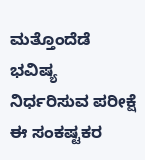ಮತ್ತೊಂದೆಡೆ ಭವಿಷ್ಯ ನಿರ್ಧರಿಸುವ ಪರೀಕ್ಷೆ ಈ ಸಂಕಷ್ಟಕರ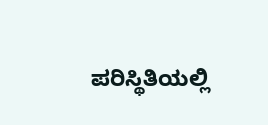ಪರಿಸ್ಥಿತಿಯಲ್ಲಿ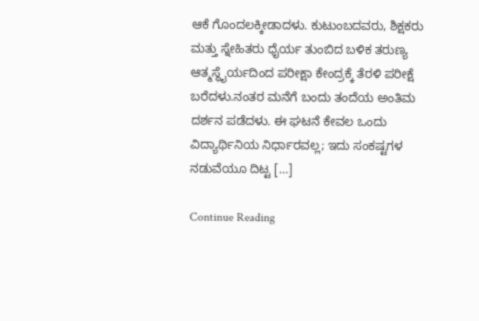ಆಕೆ ಗೊಂದಲಕ್ಕೀಡಾದಳು. ಕುಟುಂಬದವರು, ಶಿಕ್ಷಕರು ಮತ್ತು ಸ್ನೇಹಿತರು ಧೈರ್ಯ ತುಂಬಿದ ಬಳಿಕ ತರುಣ್ಯ ಆತ್ಮಸ್ಥೈರ್ಯದಿಂದ ಪರೀಕ್ಷಾ ಕೇಂದ್ರಕ್ಕೆ ತೆರಳಿ ಪರೀಕ್ಷೆ ಬರೆದಳು.ನಂತರ ಮನೆಗೆ ಬಂದು ತಂದೆಯ ಅಂತಿಮ ದರ್ಶನ ಪಡೆದಳು. ಈ ಘಟನೆ ಕೇವಲ ಒಂದು ವಿದ್ಯಾರ್ಥಿನಿಯ ನಿರ್ಧಾರವಲ್ಲ; ಇದು ಸಂಕಷ್ಟಗಳ ನಡುವೆಯೂ ದಿಟ್ಟ […]

Continue Reading